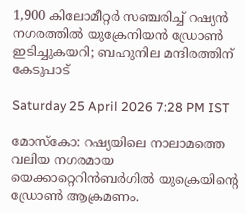1,900 കിലോമീറ്റർ സഞ്ചരിച്ച് റഷ്യൻ നഗരത്തിൽ യുക്രേനിയൻ ഡ്രോൺ ഇടിച്ചുകയറി; ബഹുനില മന്ദിരത്തിന് കേടുപാട്

Saturday 25 April 2026 7:28 PM IST

മോസ്‌കോ: റഷ്യയിലെ നാലാമത്തെ വലിയ നഗരമായ യെക്കാറ്റെറിൻബർഗിൽ യുക്രെയിന്റെ ഡ്രോൺ ആക്രമണം.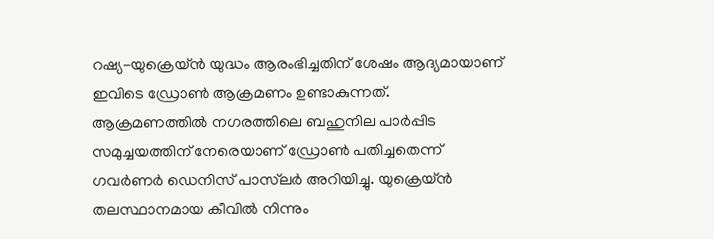റഷ്യ-യുക്രെയ്ൻ യുദ്ധം ആരംഭിച്ചതിന് ശേഷം ആദ്യമായാണ് ഇവിടെ ഡ്രോൺ ആക്രമണം ഉണ്ടാകുന്നത്. ആക്രമണത്തിൽ നഗരത്തിലെ ബഹുനില പാർപ്പിട സമുച്ചയത്തിന് നേരെയാണ് ഡ്രോൺ പതിച്ചതെന്ന് ഗവർണർ ഡെനിസ് പാസ്‌ലർ അറിയിച്ചു. യുക്രെയ്ൻ തലസ്ഥാനമായ കീവിൽ നിന്നും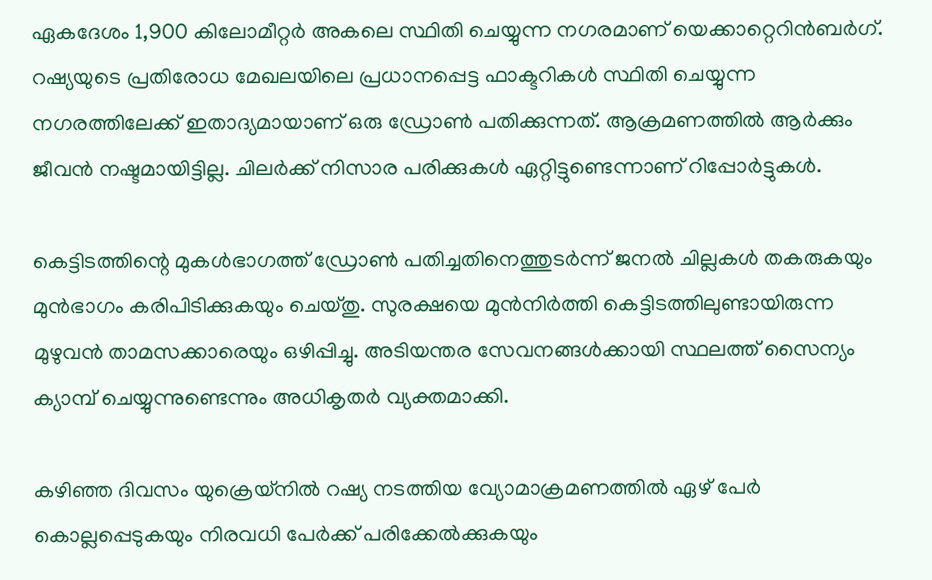ഏകദേശം 1,900 കിലോമീറ്റർ അകലെ സ്ഥിതി ചെയ്യുന്ന നഗരമാണ് യെക്കാറ്റെറിൻബർഗ്. റഷ്യയുടെ പ്രതിരോധ മേഖലയിലെ പ്രധാനപ്പെട്ട ഫാക്ടറികൾ സ്ഥിതി ചെയ്യുന്ന നഗരത്തിലേക്ക് ഇതാദ്യമായാണ് ഒരു ഡ്രോൺ പതിക്കുന്നത്. ആക്രമണത്തിൽ ആർക്കും ജീവൻ നഷ്ടമായിട്ടില്ല. ചിലർക്ക് നിസാര പരിക്കുകൾ ഏറ്റിട്ടുണ്ടെന്നാണ് റിപ്പോർട്ടുകൾ.

കെട്ടിടത്തിന്റെ മുകൾഭാഗത്ത് ഡ്രോൺ പതിച്ചതിനെത്തുടർന്ന് ജനൽ ചില്ലകൾ തകരുകയും മുൻഭാഗം കരിപിടിക്കുകയും ചെയ്തു. സുരക്ഷയെ മുൻനിർത്തി കെട്ടിടത്തിലുണ്ടായിരുന്ന മുഴുവൻ താമസക്കാരെയും ഒഴിപ്പിച്ചു. അടിയന്തര സേവനങ്ങൾക്കായി സ്ഥലത്ത് സൈന്യം ക്യാമ്പ് ചെയ്യുന്നുണ്ടെന്നും അധികൃതർ വ്യക്തമാക്കി.

കഴിഞ്ഞ ദിവസം യുക്രെയ്നിൽ റഷ്യ നടത്തിയ വ്യോമാക്രമണത്തിൽ ഏഴ് പേർ കൊല്ലപ്പെടുകയും നിരവധി പേർക്ക് പരിക്കേൽക്കുകയും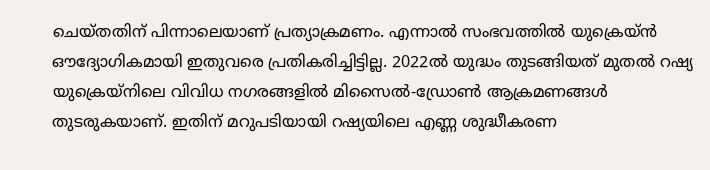ചെയ്തതിന് പിന്നാലെയാണ് പ്രത്യാക്രമണം. എന്നാൽ സംഭവത്തിൽ യുക്രെയ്ൻ ഔദ്യോഗികമായി ഇതുവരെ പ്രതികരിച്ചിട്ടില്ല. 2022ൽ യുദ്ധം തുടങ്ങിയത് മുതൽ റഷ്യ യുക്രെയ്നിലെ വിവിധ നഗരങ്ങളിൽ മിസൈൽ-ഡ്രോൺ ആക്രമണങ്ങൾ തുടരുകയാണ്. ഇതിന് മറുപടിയായി റഷ്യയിലെ എണ്ണ ശുദ്ധീകരണ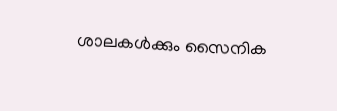ശാലകൾക്കും സൈനിക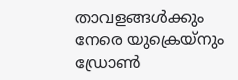താവളങ്ങൾക്കും നേരെ യുക്രെയ്നും ഡ്രോൺ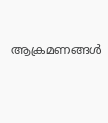ആക്രമണങ്ങൾ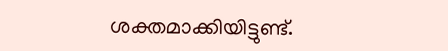ശക്തമാക്കിയിട്ടുണ്ട്.